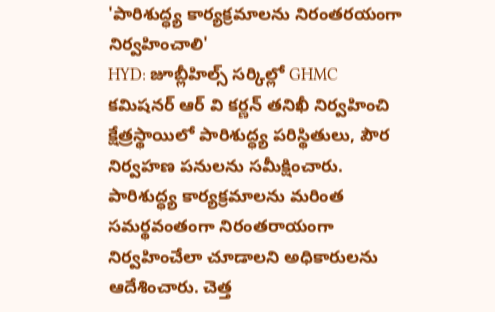'పారిశుద్ధ్య కార్యక్రమాలను నిరంతరయంగా నిర్వహించాలి'
HYD: జూబ్లీహిల్స్ సర్కిల్లో GHMC కమిషనర్ ఆర్ వి కర్ణన్ తనిఖీ నిర్వహించి క్షేత్రస్థాయిలో పారిశుద్ధ్య పరిస్థితులు, పౌర నిర్వహణ పనులను సమీక్షించారు. పారిశుద్ధ్య కార్యక్రమాలను మరింత సమర్థవంతంగా నిరంతరాయంగా నిర్వహించేలా చూడాలని అధికారులను ఆదేశించారు. చెత్త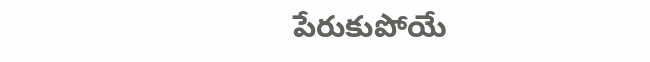పేరుకుపోయే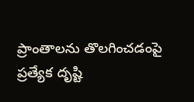ప్రాంతాలను తొలగించడంపై ప్రత్యేక దృష్టి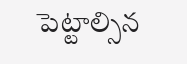పెట్టాల్సిన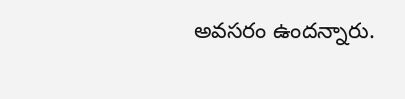అవసరం ఉందన్నారు.